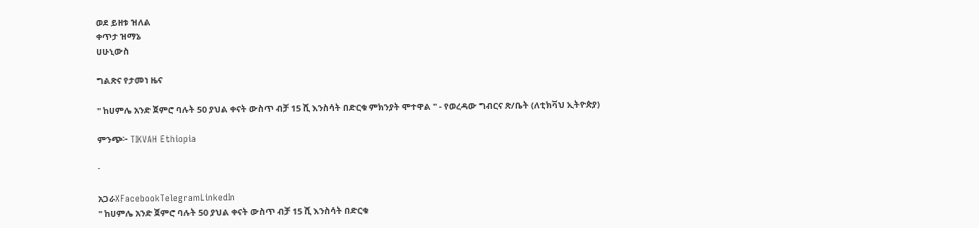ወደ ይዘቱ ዝለል
ቀጥታ ዝማኔ
ሀሁኒውስ

ግልጽና የታመነ ዜና

" ከሀምሌ አንድ ጀምሮ ባሉት 50 ያህል ቀናት ውስጥ ብቻ 15 ሺ እንስሳት በድርቁ ምክንያት ሞተዋል " - የወረዳው ግብርና ጽ/ቤት (ለቲክቫህ ኢትዮጵያ)

ምንጭ፦ TIKVAH Ethiopia

·

አጋራXFacebookTelegramLinkedIn
" ከሀምሌ አንድ ጀምሮ ባሉት 50 ያህል ቀናት ውስጥ ብቻ 15 ሺ እንስሳት በድርቁ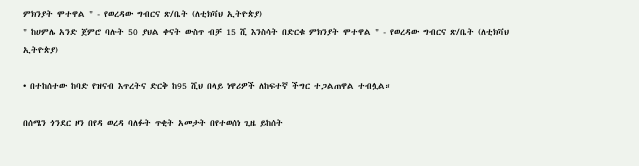ምክንያት ሞተዋል " - የወረዳው ግብርና ጽ/ቤት (ለቲክቫህ ኢትዮጵያ)
" ከሀምሌ አንድ ጀምሮ ባሉት 50 ያህል ቀናት ውስጥ ብቻ 15 ሺ እንስሳት በድርቁ ምክንያት ሞተዋል " - የወረዳው ግብርና ጽ/ቤት (ለቲክቫህ ኢትዮጵያ)

• በተከሰተው ከባድ የዝናብ እጥረትና ድርቅ ከ95 ሺህ በላይ ነዋሪዎች ለከፍተኛ ችግር ተጋልጠዋል ተብሏል።

በሰሜን ጎንደር ዞን በየዳ ወረዳ ባለፉት ጥቂት አመታት በየተወሰነ ጊዜ ይከሰት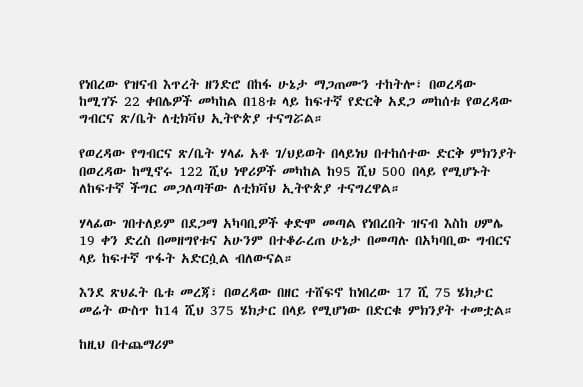የነበረው የዝናብ እጥረት ዘንድሮ በከፋ ሁኔታ ማጋጠሙን ተከትሎ፣ በወረዳው ከሚገኙ 22 ቀበሌዎች መካከል በ18ቱ ላይ ከፍተኛ የድርቅ አደጋ መከሰቱ የወረዳው ግብርና ጽ/ቤት ለቲክቫህ ኢትዮጵያ ተናግሯል።

የወረዳው የግብርና ጽ/ቤት ሃላፊ አቶ ገ/ህይወት በላይነህ በተከሰተው ድርቅ ምክንያት በወረዳው ከሚኖሩ 122 ሺህ ነዋሪዎች መካከል ከ95 ሺህ 500 በላይ የሚሆኑት ለከፍተኛ ችግር መጋለጣቸው ለቲክቫህ ኢትዮጵያ ተናግረዋል።

ሃላፊው ገበተለይም በደጋማ አካባቢዎች ቀድሞ መጣል የነበረበት ዝናብ እስከ ሀምሌ 19 ቀን ድረስ በመዘግየቱና አሁንም በተቆራረጠ ሁኔታ በመጣሉ በአካባቢው ግብርና ላይ ከፍተኛ ጥፋት አድርሷል ብለውናል።

እንደ ጽህፈት ቤቱ መረጃ፣ በወረዳው በዘር ተሸፍኖ ከነበረው 17 ሺ 75 ሄክታር መሬት ውስጥ ከ14 ሺህ 375 ሄክታር በላይ የሚሆነው በድርቁ ምክንያት ተመቷል።

ከዚህ በተጨማሪም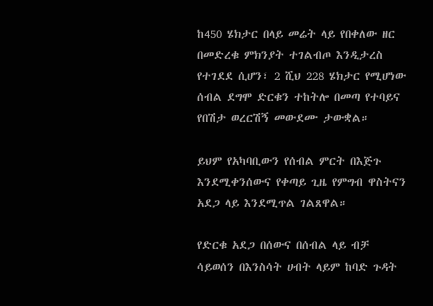ከ450 ሄክታር በላይ መሬት ላይ የበቀለው ዘር በመድረቁ ምክንያት ተገልብጦ እንዲታረስ የተገደደ ሲሆን፣ 2 ሺህ 228 ሄክታር የሚሆነው ሰብል ደግሞ ድርቁን ተከትሎ በመጣ የተባይና የበሽታ ወረርሽኝ መውደሙ ታውቋል።

ይህም የአካባቢውን የሰብል ምርት በእጅጉ እንደሚቀንሰውና የቀጣይ ጊዜ የምግብ ዋስትናን አደጋ ላይ እንደሚጥል ገልጸዋል።

የድርቁ አደጋ በሰውና በሰብል ላይ ብቻ ሳይወሰን በእንስሳት ሀብት ላይም ከባድ ጉዳት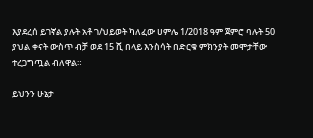እያደረሰ ይገኛል ያሉት አቶ ገ/ህይወት ካለፈው ሀምሌ 1/2018 ዓም ጀምሮ ባሉት 50 ያህል ቀናት ውስጥ ብቻ ወደ 15 ሺ በላይ እንስሳት በድርቁ ምክንያት መሞታቸው ተረጋግጧል ብለዋል።

ይህንን ሁኔታ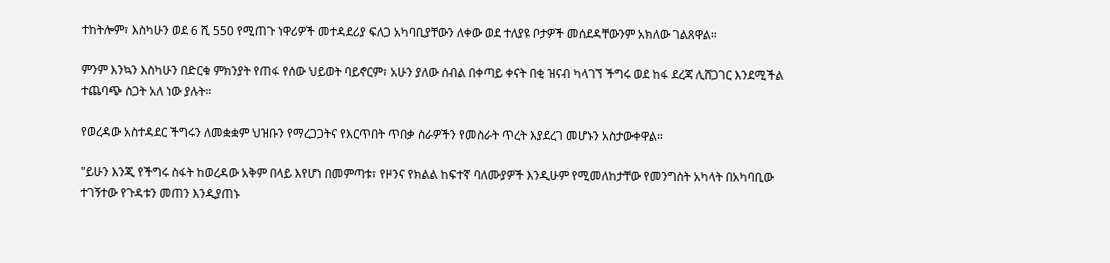ተከትሎም፣ እስካሁን ወደ 6 ሺ 550 የሚጠጉ ነዋሪዎች መተዳደሪያ ፍለጋ አካባቢያቸውን ለቀው ወደ ተለያዩ ቦታዎች መሰደዳቸውንም አክለው ገልጸዋል።

ምንም እንኳን እስካሁን በድርቁ ምክንያት የጠፋ የሰው ህይወት ባይኖርም፣ አሁን ያለው ሰብል በቀጣይ ቀናት በቂ ዝናብ ካላገኘ ችግሩ ወደ ከፋ ደረጃ ሊሸጋገር እንደሚችል ተጨባጭ ስጋት አለ ነው ያሉት።

የወረዳው አስተዳደር ችግሩን ለመቋቋም ህዝቡን የማረጋጋትና የእርጥበት ጥበቃ ስራዎችን የመስራት ጥረት እያደረገ መሆኑን አስታውቀዋል።

"ይሁን እንጂ የችግሩ ስፋት ከወረዳው አቅም በላይ እየሆነ በመምጣቱ፣ የዞንና የክልል ከፍተኛ ባለሙያዎች እንዲሁም የሚመለከታቸው የመንግስት አካላት በአካባቢው ተገኝተው የጉዳቱን መጠን እንዲያጠኑ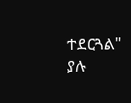ተደርጓል" ያሉ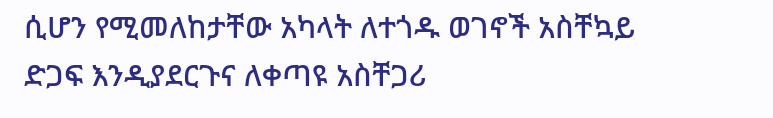ሲሆን የሚመለከታቸው አካላት ለተጎዱ ወገኖች አስቸኳይ ድጋፍ እንዲያደርጉና ለቀጣዩ አስቸጋሪ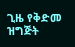ጊዜ የቅድመ ዝግጅት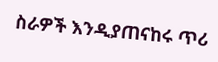ስራዎች እንዲያጠናከሩ ጥሪ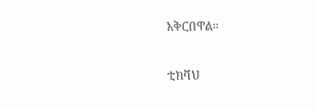አቅርበዋል።

ቲክቫህ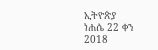ኢትዮጵያ
ነሐሴ 22 ቀን 2018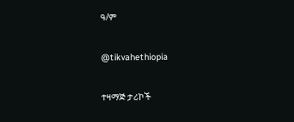ዓ/ም

@tikvahethiopia

ተዛማጅ ታሪኮች